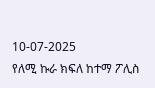10-07-2025
የለሚ ኩራ ክፍለ ከተማ ፖሊስ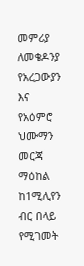መምሪያ ለመቄዶንያ የአረጋውያን እና የአዕምሮ ህሙማን መርጃ ማዕከል ከ1ሚሊየን ብር በላይ የሚገመት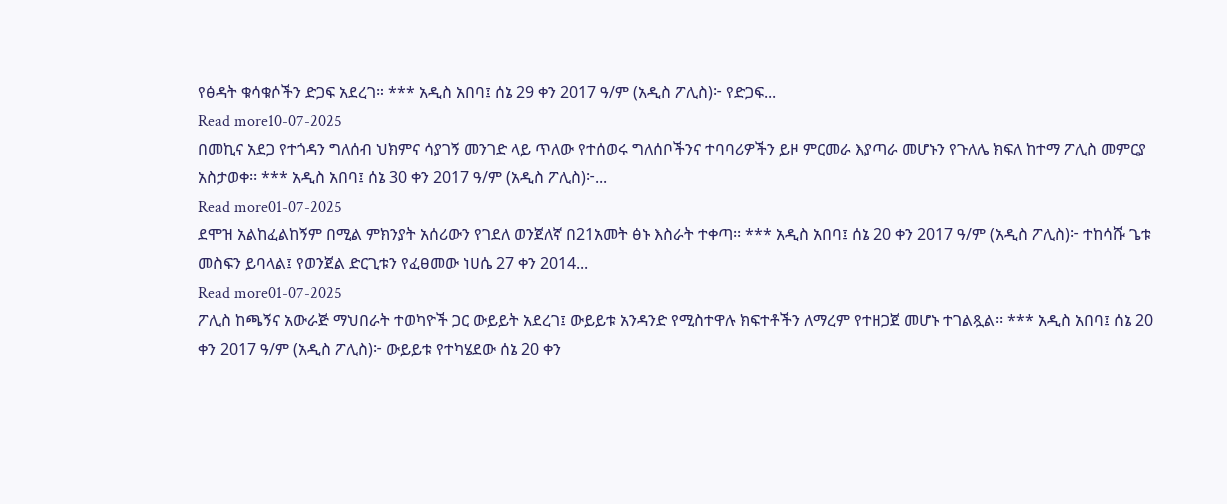የፅዳት ቁሳቁሶችን ድጋፍ አደረገ። *** አዲስ አበባ፤ ሰኔ 29 ቀን 2017 ዓ/ም (አዲስ ፖሊስ)፦ የድጋፍ...
Read more10-07-2025
በመኪና አደጋ የተጎዳን ግለሰብ ህክምና ሳያገኝ መንገድ ላይ ጥለው የተሰወሩ ግለሰቦችንና ተባባሪዎችን ይዞ ምርመራ እያጣራ መሆኑን የጉለሌ ክፍለ ከተማ ፖሊስ መምርያ አስታወቀ፡፡ *** አዲስ አበባ፤ ሰኔ 30 ቀን 2017 ዓ/ም (አዲስ ፖሊስ)፦...
Read more01-07-2025
ደሞዝ አልከፈልከኝም በሚል ምክንያት አሰሪውን የገደለ ወንጀለኛ በ21አመት ፅኑ እስራት ተቀጣ፡፡ *** አዲስ አበባ፤ ሰኔ 20 ቀን 2017 ዓ/ም (አዲስ ፖሊስ)፦ ተከሳሹ ጌቱ መስፍን ይባላል፤ የወንጀል ድርጊቱን የፈፀመው ነሀሴ 27 ቀን 2014...
Read more01-07-2025
ፖሊስ ከጫኝና አውራጅ ማህበራት ተወካዮች ጋር ውይይት አደረገ፤ ውይይቱ አንዳንድ የሚስተዋሉ ክፍተቶችን ለማረም የተዘጋጀ መሆኑ ተገልጿል፡፡ *** አዲስ አበባ፤ ሰኔ 20 ቀን 2017 ዓ/ም (አዲስ ፖሊስ)፦ ውይይቱ የተካሄደው ሰኔ 20 ቀን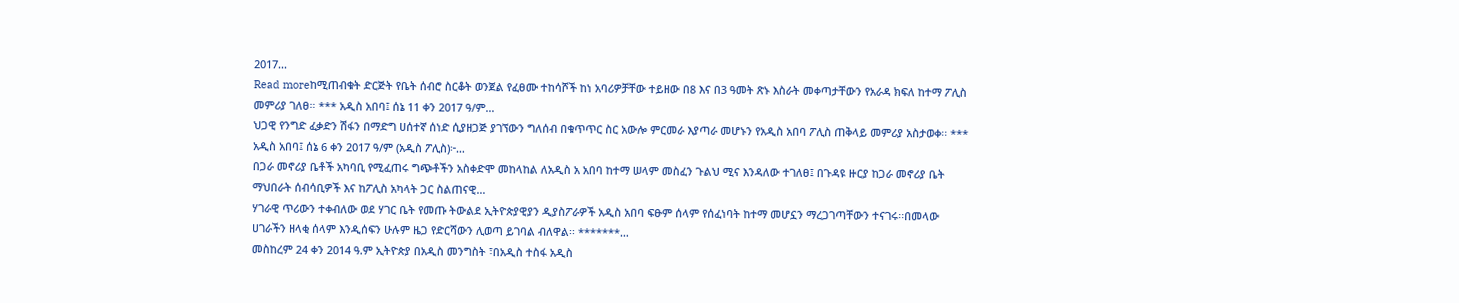2017...
Read moreከሚጠብቁት ድርጅት የቤት ሰብሮ ስርቆት ወንጀል የፈፀሙ ተከሳሾች ከነ አባሪዎቻቸው ተይዘው በ8 እና በ3 ዓመት ጽኑ እስራት መቀጣታቸውን የአራዳ ክፍለ ከተማ ፖሊስ መምሪያ ገለፀ። *** አዲስ አበባ፤ ሰኔ 11 ቀን 2017 ዓ/ም…
ህጋዊ የንግድ ፈቃድን ሽፋን በማድግ ሀሰተኛ ሰነድ ሲያዘጋጅ ያገኘውን ግለሰብ በቁጥጥር ስር አውሎ ምርመራ እያጣራ መሆኑን የአዲስ አበባ ፖሊስ ጠቅላይ መምሪያ አስታወቀ፡፡ *** አዲስ አበባ፤ ሰኔ 6 ቀን 2017 ዓ/ም (አዲስ ፖሊስ)፦…
በጋራ መኖሪያ ቤቶች አካባቢ የሚፈጠሩ ግጭቶችን አስቀድሞ መከላከል ለአዲስ አ አበባ ከተማ ሠላም መስፈን ጉልህ ሚና እንዳለው ተገለፀ፤ በጉዳዩ ዙርያ ከጋራ መኖሪያ ቤት ማህበራት ሰብሳቢዎች እና ከፖሊስ አካላት ጋር ስልጠናዊ…
ሃገራዊ ጥሪውን ተቀብለው ወደ ሃገር ቤት የመጡ ትውልደ ኢትዮጵያዊያን ዲያስፖራዎች አዲስ አበባ ፍፁም ሰላም የሰፈነባት ከተማ መሆኗን ማረጋገጣቸውን ተናገሩ፡፡በመላው ሀገራችን ዘላቂ ሰላም እንዲሰፍን ሁሉም ዜጋ የድርሻውን ሊወጣ ይገባል ብለዋል፡፡ *******…
መስከረም 24 ቀን 2014 ዓ.ም ኢትዮጵያ በአዲስ መንግስት ፣በአዲስ ተስፋ አዲስ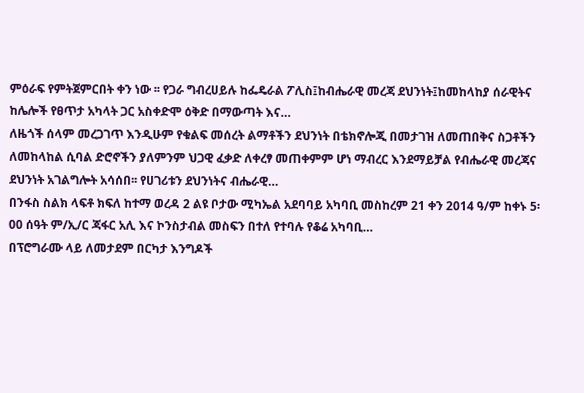ምዕራፍ የምትጀምርበት ቀን ነው ፡፡ የጋራ ግብረሀይሉ ከፌዴራል ፖሊስ፤ከብሔራዊ መረጃ ደህንነት፤ከመከላከያ ሰራዊትና ከሌሎች የፀጥታ አካላት ጋር አስቀድሞ ዕቅድ በማውጣት እና…
ለዜጎች ሰላም መረጋገጥ እንዲሁም የቁልፍ መሰረት ልማቶችን ደህንነት በቴክኖሎጂ በመታገዝ ለመጠበቅና ስጋቶችን ለመከላከል ሲባል ድሮኖችን ያለምንም ህጋዊ ፈቃድ ለቀረፃ መጠቀምም ሆነ ማብረር እንደማይቻል የብሔራዊ መረጃና ደህንነት አገልግሎት አሳሰበ፡፡ የሀገሪቱን ደህንነትና ብሔራዊ…
በንፋስ ስልክ ላፍቶ ክፍለ ከተማ ወረዳ 2 ልዩ ቦታው ሚካኤል አደባባይ አካባቢ መስከረም 21 ቀን 2014 ዓ/ም ከቀኑ 5፡00 ሰዓት ም/ኢ/ር ጃፋር አሊ እና ኮንስታብል መስፍን በተለ የተባሉ የቆሬ አካባቢ…
በፕሮግራሙ ላይ ለመታደም በርካታ እንግዶች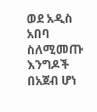ወደ አዲስ አበባ ስለሚመጡ እንግዶች በአጀብ ሆነ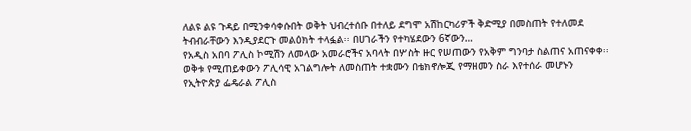ለልዩ ልዩ ጉዳይ በሚንቀሳቀሱበት ወቅት ህብረተሰቡ በተለይ ደግሞ አሽከርካሪዎች ቅድሚያ በመስጠት የተለመደ ትብብራቸውን እንዲያደርጉ መልዕክት ተላፏል፡፡ በሀገራችን የተካሄደውን 6ኛውን…
የአዲስ አበባ ፖሊስ ኮሚሽን ለመላው አመራሮችና አባላት በሦስት ዙር የሠጠውን የአቅም ግንባታ ስልጠና አጠናቀቀ፡፡ ወቅቱ የሚጠይቀውን ፖሊሳዊ አገልግሎት ለመስጠት ተቋሙን በቴክኖሎጂ የማዘመን ስራ እየተሰራ መሆኑን የኢትዮጵያ ፌዴራል ፖሊስ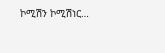ኮሚሽን ኮሚሽነር…